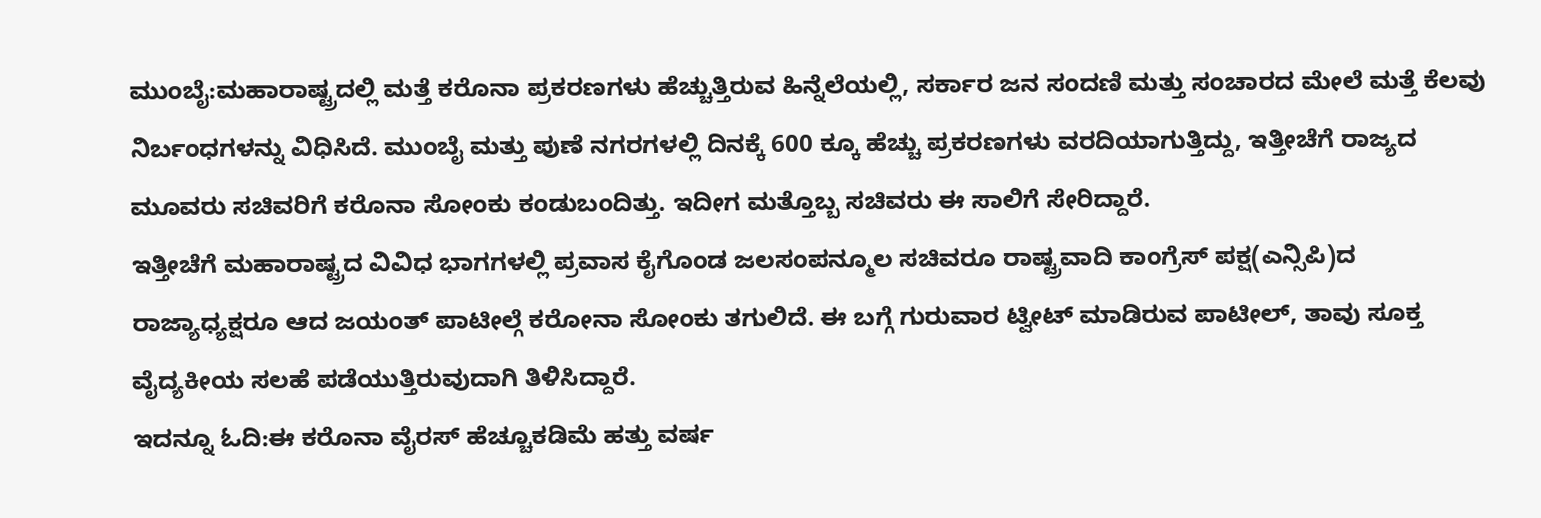ಮುಂಬೈ:ಮಹಾರಾಷ್ಟ್ರದಲ್ಲಿ ಮತ್ತೆ ಕರೊನಾ ಪ್ರಕರಣಗಳು ಹೆಚ್ಚುತ್ತಿರುವ ಹಿನ್ನೆಲೆಯಲ್ಲಿ, ಸರ್ಕಾರ ಜನ ಸಂದಣಿ ಮತ್ತು ಸಂಚಾರದ ಮೇಲೆ ಮತ್ತೆ ಕೆಲವು ನಿರ್ಬಂಧಗಳನ್ನು ವಿಧಿಸಿದೆ. ಮುಂಬೈ ಮತ್ತು ಪುಣೆ ನಗರಗಳಲ್ಲಿ ದಿನಕ್ಕೆ 600 ಕ್ಕೂ ಹೆಚ್ಚು ಪ್ರಕರಣಗಳು ವರದಿಯಾಗುತ್ತಿದ್ದು, ಇತ್ತೀಚೆಗೆ ರಾಜ್ಯದ ಮೂವರು ಸಚಿವರಿಗೆ ಕರೊನಾ ಸೋಂಕು ಕಂಡುಬಂದಿತ್ತು. ಇದೀಗ ಮತ್ತೊಬ್ಬ ಸಚಿವರು ಈ ಸಾಲಿಗೆ ಸೇರಿದ್ದಾರೆ.
ಇತ್ತೀಚೆಗೆ ಮಹಾರಾಷ್ಟ್ರದ ವಿವಿಧ ಭಾಗಗಳಲ್ಲಿ ಪ್ರವಾಸ ಕೈಗೊಂಡ ಜಲಸಂಪನ್ಮೂಲ ಸಚಿವರೂ ರಾಷ್ಟ್ರವಾದಿ ಕಾಂಗ್ರೆಸ್ ಪಕ್ಷ(ಎನ್ಸಿಪಿ)ದ ರಾಜ್ಯಾಧ್ಯಕ್ಷರೂ ಆದ ಜಯಂತ್ ಪಾಟೀಲ್ಗೆ ಕರೋನಾ ಸೋಂಕು ತಗುಲಿದೆ. ಈ ಬಗ್ಗೆ ಗುರುವಾರ ಟ್ವೀಟ್ ಮಾಡಿರುವ ಪಾಟೀಲ್, ತಾವು ಸೂಕ್ತ ವೈದ್ಯಕೀಯ ಸಲಹೆ ಪಡೆಯುತ್ತಿರುವುದಾಗಿ ತಿಳಿಸಿದ್ದಾರೆ.
ಇದನ್ನೂ ಓದಿ:ಈ ಕರೊನಾ ವೈರಸ್ ಹೆಚ್ಚೂಕಡಿಮೆ ಹತ್ತು ವರ್ಷ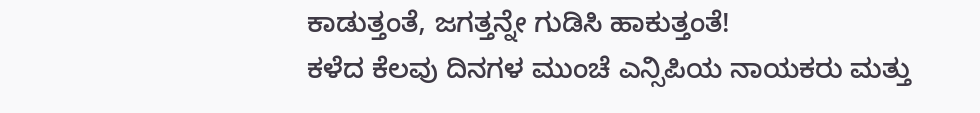ಕಾಡುತ್ತಂತೆ, ಜಗತ್ತನ್ನೇ ಗುಡಿಸಿ ಹಾಕುತ್ತಂತೆ!
ಕಳೆದ ಕೆಲವು ದಿನಗಳ ಮುಂಚೆ ಎನ್ಸಿಪಿಯ ನಾಯಕರು ಮತ್ತು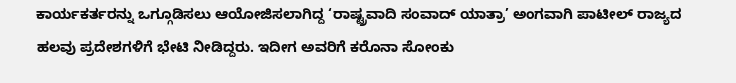ಕಾರ್ಯಕರ್ತರನ್ನು ಒಗ್ಗೂಡಿಸಲು ಆಯೋಜಿಸಲಾಗಿದ್ದ ‘ರಾಷ್ಟ್ರವಾದಿ ಸಂವಾದ್ ಯಾತ್ರಾ’ ಅಂಗವಾಗಿ ಪಾಟೀಲ್ ರಾಜ್ಯದ ಹಲವು ಪ್ರದೇಶಗಳಿಗೆ ಭೇಟಿ ನೀಡಿದ್ದರು. ಇದೀಗ ಅವರಿಗೆ ಕರೊನಾ ಸೋಂಕು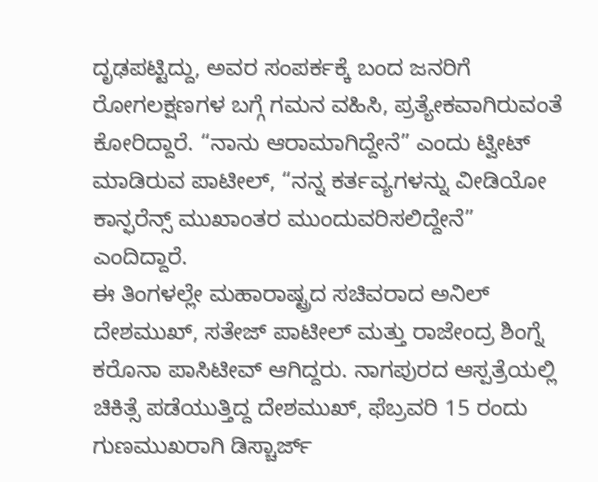ದೃಢಪಟ್ಟಿದ್ದು, ಅವರ ಸಂಪರ್ಕಕ್ಕೆ ಬಂದ ಜನರಿಗೆ ರೋಗಲಕ್ಷಣಗಳ ಬಗ್ಗೆ ಗಮನ ವಹಿಸಿ, ಪ್ರತ್ಯೇಕವಾಗಿರುವಂತೆ ಕೋರಿದ್ದಾರೆ. “ನಾನು ಆರಾಮಾಗಿದ್ದೇನೆ” ಎಂದು ಟ್ವೀಟ್ ಮಾಡಿರುವ ಪಾಟೀಲ್, “ನನ್ನ ಕರ್ತವ್ಯಗಳನ್ನು ವೀಡಿಯೋ ಕಾನ್ಫರೆನ್ಸ್ ಮುಖಾಂತರ ಮುಂದುವರಿಸಲಿದ್ದೇನೆ” ಎಂದಿದ್ದಾರೆ.
ಈ ತಿಂಗಳಲ್ಲೇ ಮಹಾರಾಷ್ಟ್ರದ ಸಚಿವರಾದ ಅನಿಲ್ ದೇಶಮುಖ್, ಸತೇಜ್ ಪಾಟೀಲ್ ಮತ್ತು ರಾಜೇಂದ್ರ ಶಿಂಗ್ನೆ ಕರೊನಾ ಪಾಸಿಟೀವ್ ಆಗಿದ್ದರು. ನಾಗಪುರದ ಆಸ್ಪತ್ರೆಯಲ್ಲಿ ಚಿಕಿತ್ಸೆ ಪಡೆಯುತ್ತಿದ್ದ ದೇಶಮುಖ್, ಫೆಬ್ರವರಿ 15 ರಂದು ಗುಣಮುಖರಾಗಿ ಡಿಸ್ಚಾರ್ಜ್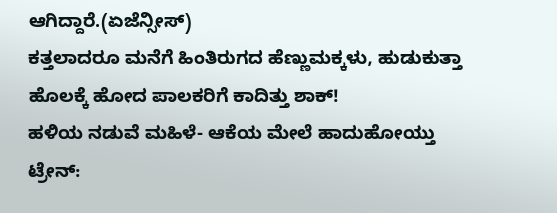ಆಗಿದ್ದಾರೆ.(ಏಜೆನ್ಸೀಸ್)
ಕತ್ತಲಾದರೂ ಮನೆಗೆ ಹಿಂತಿರುಗದ ಹೆಣ್ಣುಮಕ್ಕಳು, ಹುಡುಕುತ್ತಾ ಹೊಲಕ್ಕೆ ಹೋದ ಪಾಲಕರಿಗೆ ಕಾದಿತ್ತು ಶಾಕ್!
ಹಳಿಯ ನಡುವೆ ಮಹಿಳೆ- ಆಕೆಯ ಮೇಲೆ ಹಾದುಹೋಯ್ತು ಟ್ರೇನ್‌: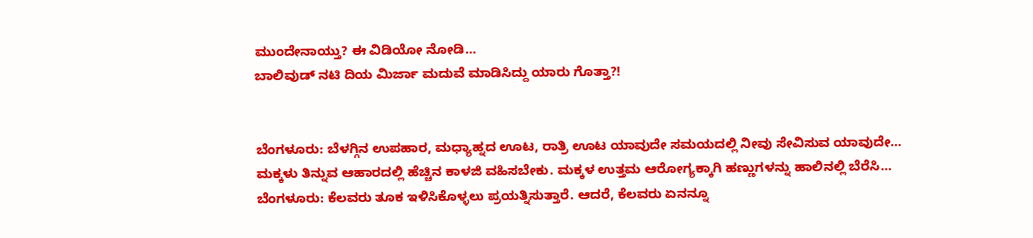ಮುಂದೇನಾಯ್ತು? ಈ ವಿಡಿಯೋ ನೋಡಿ…
ಬಾಲಿವುಡ್ ನಟಿ ದಿಯ ಮಿರ್ಜಾ ಮದುವೆ ಮಾಡಿಸಿದ್ದು ಯಾರು ಗೊತ್ತಾ?!


ಬೆಂಗಳೂರು: ಬೆಳಗ್ಗಿನ ಉಪಹಾರ, ಮಧ್ಯಾಹ್ನದ ಊಟ, ರಾತ್ರಿ ಊಟ ಯಾವುದೇ ಸಮಯದಲ್ಲಿ ನೀವು ಸೇವಿಸುವ ಯಾವುದೇ…
ಮಕ್ಕಳು ತಿನ್ನುವ ಆಹಾರದಲ್ಲಿ ಹೆಚ್ಚಿನ ಕಾಳಜಿ ವಹಿಸಬೇಕು. ಮಕ್ಕಳ ಉತ್ತಮ ಆರೋಗ್ಯಕ್ಕಾಗಿ ಹಣ್ಣುಗಳನ್ನು ಹಾಲಿನಲ್ಲಿ ಬೆರೆಸಿ…
ಬೆಂಗಳೂರು: ಕೆಲವರು ತೂಕ ಇಳಿಸಿಕೊಳ್ಳಲು ಪ್ರಯತ್ನಿಸುತ್ತಾರೆ. ಆದರೆ, ಕೆಲವರು ಏನನ್ನೂ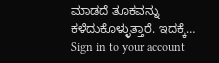ಮಾಡದೆ ತೂಕವನ್ನು ಕಳೆದುಕೊಳ್ಳುತ್ತಾರೆ. ಇದಕ್ಕೆ…
Sign in to your account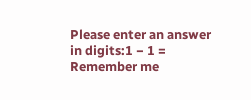Please enter an answer in digits:1 − 1 =
Remember me